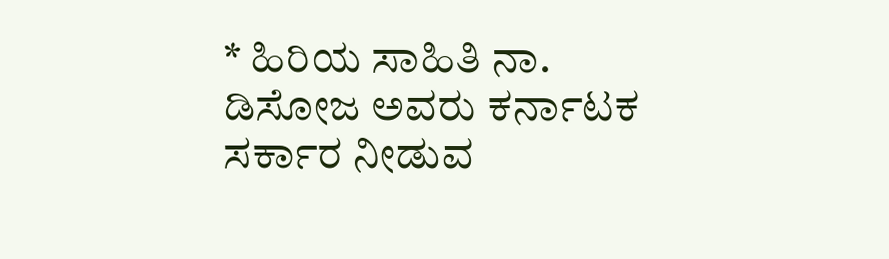* ಹಿರಿಯ ಸಾಹಿತಿ ನಾ. ಡಿಸೋಜ ಅವರು ಕರ್ನಾಟಕ ಸರ್ಕಾರ ನೀಡುವ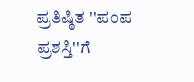ಪ್ರತಿಷ್ಠಿತ ''ಪಂಪ ಪ್ರಶಸ್ತಿ''ಗೆ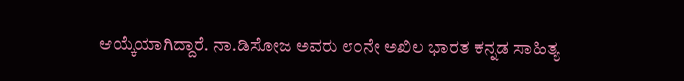ಆಯ್ಕೆಯಾಗಿದ್ದಾರೆ. ನಾ.ಡಿಸೋಜ ಅವರು ೮೦ನೇ ಅಖಿಲ ಭಾರತ ಕನ್ನಡ ಸಾಹಿತ್ಯ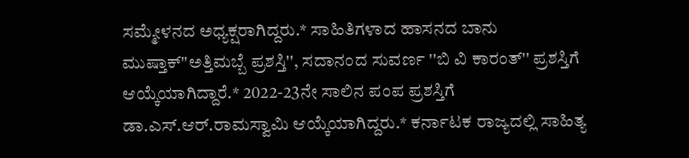ಸಮ್ಮೇಳನದ ಅಧ್ಯಕ್ಷರಾಗಿದ್ದರು.* ಸಾಹಿತಿಗಳಾದ ಹಾಸನದ ಬಾನು ಮುಷ್ತಾಕ್''ಅತ್ತಿಮಬ್ಬೆ ಪ್ರಶಸ್ತಿ'', ಸದಾನಂದ ಸುವರ್ಣ ''ಬಿ ವಿ ಕಾರಂತ್'' ಪ್ರಶಸ್ತಿಗೆ ಆಯ್ಕೆಯಾಗಿದ್ದಾರೆ.* 2022-23ನೇ ಸಾಲಿ‌ನ ಪಂಪ ಪ್ರಶಸ್ತಿಗೆ ಡಾ.ಎಸ್.ಆರ್.ರಾಮಸ್ವಾಮಿ ಆಯ್ಕೆಯಾಗಿದ್ದರು.* ಕರ್ನಾಟಕ ರಾಜ್ಯದಲ್ಲಿ ಸಾಹಿತ್ಯ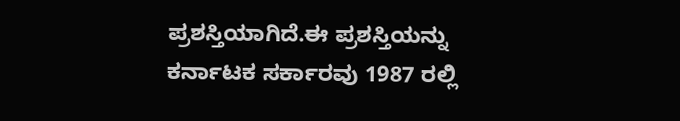ಪ್ರಶಸ್ತಿಯಾಗಿದೆ.ಈ ಪ್ರಶಸ್ತಿಯನ್ನು ಕರ್ನಾಟಕ ಸರ್ಕಾರವು 1987 ರಲ್ಲಿ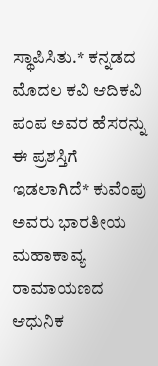ಸ್ಥಾಪಿಸಿತು.* ಕನ್ನಡದ ಮೊದಲ ಕವಿ ಆದಿಕವಿ ಪಂಪ ಅವರ ಹೆಸರನ್ನು ಈ ಪ್ರಶಸ್ತಿಗೆ ಇಡಲಾಗಿದೆ* ಕುವೆಂಪು ಅವರು ಭಾರತೀಯ ಮಹಾಕಾವ್ಯ ರಾಮಾಯಣದ ಆಧುನಿಕ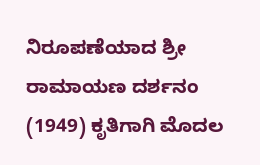ನಿರೂಪಣೆಯಾದ ಶ್ರೀ ರಾಮಾಯಣ ದರ್ಶನಂ (1949) ಕೃತಿಗಾಗಿ ಮೊದಲ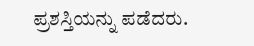ಪ್ರಶಸ್ತಿಯನ್ನು ಪಡೆದರು.